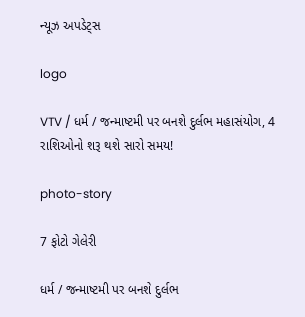ન્યૂઝ અપડેટ્સ

logo

VTV / ધર્મ / જન્માષ્ટમી પર બનશે દુર્લભ મહાસંયોગ, 4 રાશિઓનો શરૂ થશે સારો સમય!

photo-story

7 ફોટો ગેલેરી

ધર્મ / જન્માષ્ટમી પર બનશે દુર્લભ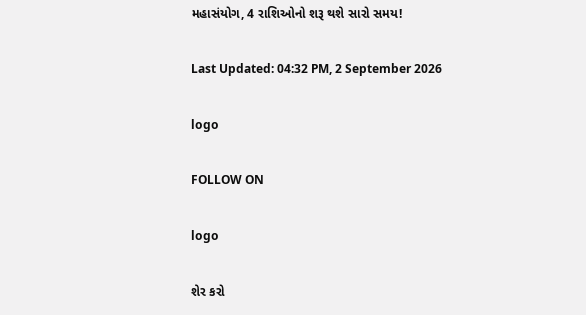મહાસંયોગ, 4 રાશિઓનો શરૂ થશે સારો સમય!

Last Updated: 04:32 PM, 2 September 2026

logo

FOLLOW ON

logo

શેર કરો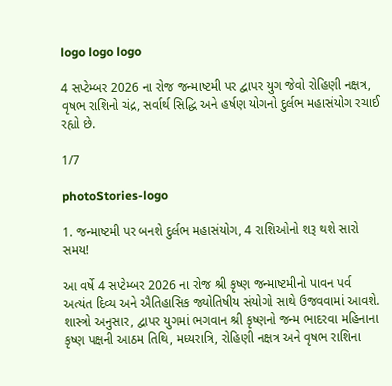logo logo logo

4 સપ્ટેમ્બર 2026 ના રોજ જન્માષ્ટમી પર દ્વાપર યુગ જેવો રોહિણી નક્ષત્ર, વૃષભ રાશિનો ચંદ્ર, સર્વાર્થ સિદ્ધિ અને હર્ષણ યોગનો દુર્લભ મહાસંયોગ રચાઈ રહ્યો છે.

1/7

photoStories-logo

1. જન્માષ્ટમી પર બનશે દુર્લભ મહાસંયોગ, 4 રાશિઓનો શરૂ થશે સારો સમય!

આ વર્ષે 4 સપ્ટેમ્બર 2026 ના રોજ શ્રી કૃષ્ણ જન્માષ્ટમીનો પાવન પર્વ અત્યંત દિવ્ય અને ઐતિહાસિક જ્યોતિષીય સંયોગો સાથે ઉજવવામાં આવશે. શાસ્ત્રો અનુસાર, દ્વાપર યુગમાં ભગવાન શ્રી કૃષ્ણનો જન્મ ભાદરવા મહિનાના કૃષ્ણ પક્ષની આઠમ તિથિ, મધ્યરાત્રિ, રોહિણી નક્ષત્ર અને વૃષભ રાશિના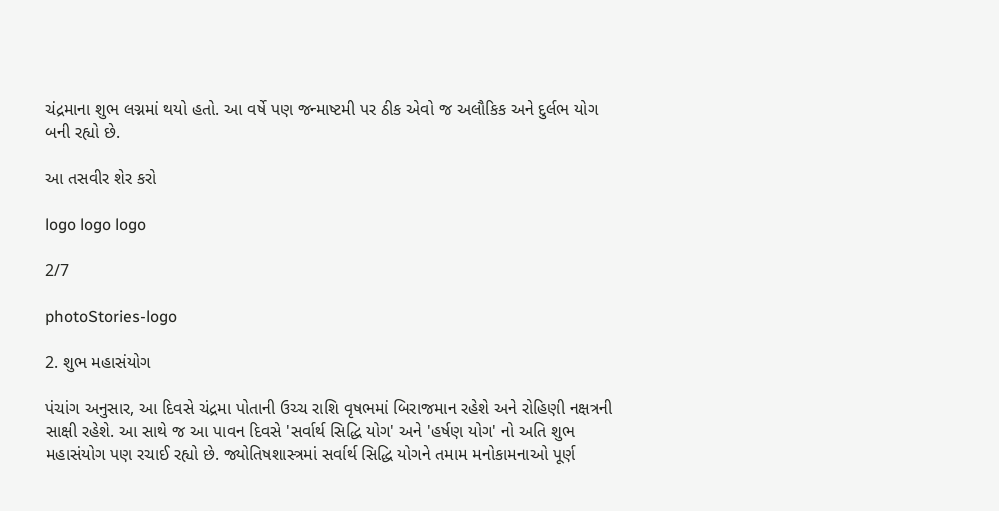ચંદ્રમાના શુભ લગ્નમાં થયો હતો. આ વર્ષે પણ જન્માષ્ટમી પર ઠીક એવો જ અલૌકિક અને દુર્લભ યોગ બની રહ્યો છે.

આ તસવીર શેર કરો

logo logo logo

2/7

photoStories-logo

2. શુભ મહાસંયોગ

પંચાંગ અનુસાર, આ દિવસે ચંદ્રમા પોતાની ઉચ્ચ રાશિ વૃષભમાં બિરાજમાન રહેશે અને રોહિણી નક્ષત્રની સાક્ષી રહેશે. આ સાથે જ આ પાવન દિવસે 'સર્વાર્થ સિદ્ધિ યોગ' અને 'હર્ષણ યોગ' નો અતિ શુભ મહાસંયોગ પણ રચાઈ રહ્યો છે. જ્યોતિષશાસ્ત્રમાં સર્વાર્થ સિદ્ધિ યોગને તમામ મનોકામનાઓ પૂર્ણ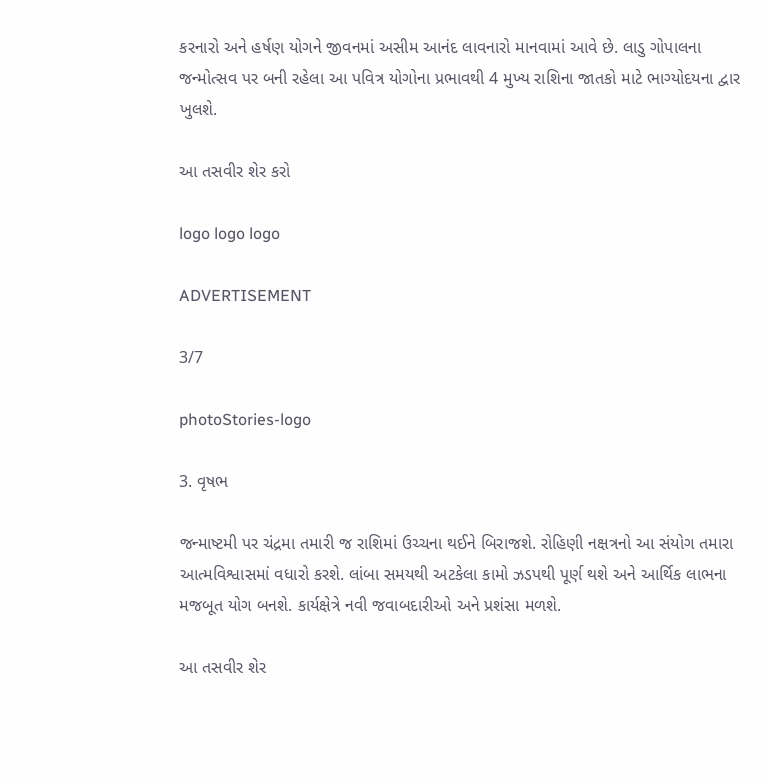કરનારો અને હર્ષણ યોગને જીવનમાં અસીમ આનંદ લાવનારો માનવામાં આવે છે. લાડુ ગોપાલના જન્મોત્સવ પર બની રહેલા આ પવિત્ર યોગોના પ્રભાવથી 4 મુખ્ય રાશિના જાતકો માટે ભાગ્યોદયના દ્વાર ખુલશે.

આ તસવીર શેર કરો

logo logo logo

ADVERTISEMENT

3/7

photoStories-logo

3. વૃષભ

જન્માષ્ટમી પર ચંદ્રમા તમારી જ રાશિમાં ઉચ્ચના થઈને બિરાજશે. રોહિણી નક્ષત્રનો આ સંયોગ તમારા આત્મવિશ્વાસમાં વધારો કરશે. લાંબા સમયથી અટકેલા કામો ઝડપથી પૂર્ણ થશે અને આર્થિક લાભના મજબૂત યોગ બનશે. કાર્યક્ષેત્રે નવી જવાબદારીઓ અને પ્રશંસા મળશે.

આ તસવીર શેર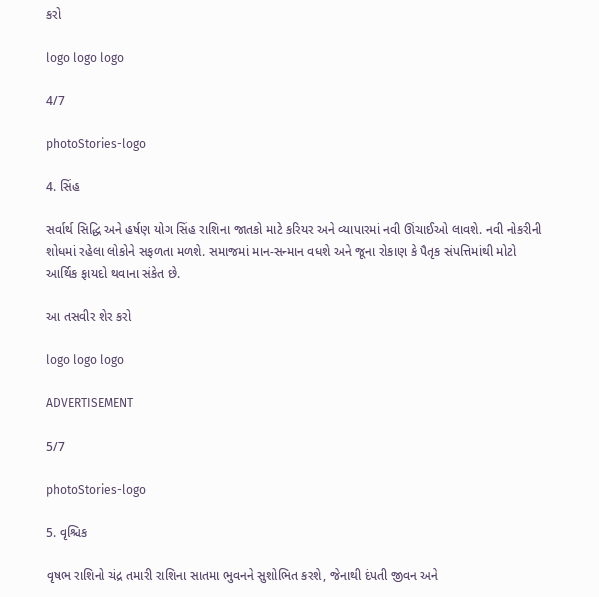કરો

logo logo logo

4/7

photoStories-logo

4. સિંહ

સર્વાર્થ સિદ્ધિ અને હર્ષણ યોગ સિંહ રાશિના જાતકો માટે કરિયર અને વ્યાપારમાં નવી ઊંચાઈઓ લાવશે. નવી નોકરીની શોધમાં રહેલા લોકોને સફળતા મળશે. સમાજમાં માન-સન્માન વધશે અને જૂના રોકાણ કે પૈતૃક સંપત્તિમાંથી મોટો આર્થિક ફાયદો થવાના સંકેત છે.

આ તસવીર શેર કરો

logo logo logo

ADVERTISEMENT

5/7

photoStories-logo

5. વૃશ્ચિક

વૃષભ રાશિનો ચંદ્ર તમારી રાશિના સાતમા ભુવનને સુશોભિત કરશે, જેનાથી દંપતી જીવન અને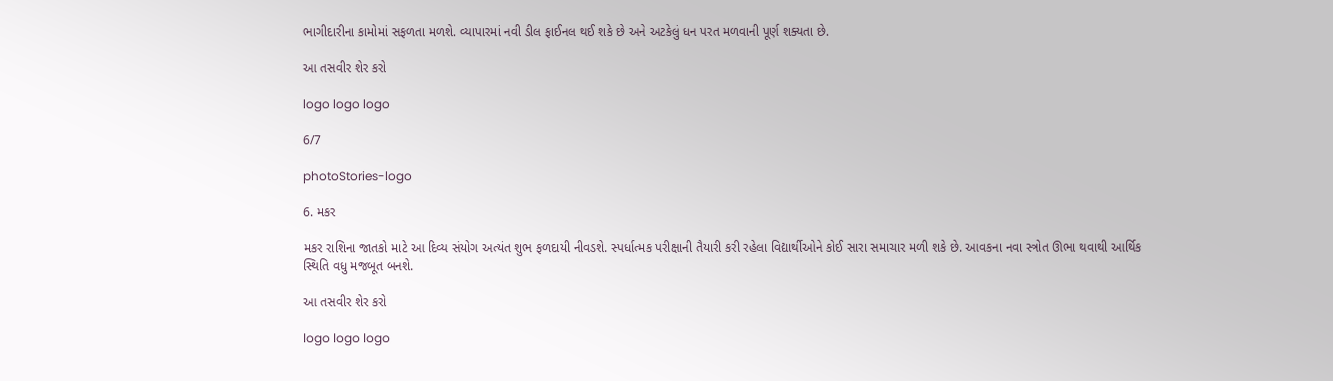ભાગીદારીના કામોમાં સફળતા મળશે. વ્યાપારમાં નવી ડીલ ફાઈનલ થઈ શકે છે અને અટકેલું ધન પરત મળવાની પૂર્ણ શક્યતા છે.

આ તસવીર શેર કરો

logo logo logo

6/7

photoStories-logo

6. મકર

મકર રાશિના જાતકો માટે આ દિવ્ય સંયોગ અત્યંત શુભ ફળદાયી નીવડશે. સ્પર્ધાત્મક પરીક્ષાની તૈયારી કરી રહેલા વિદ્યાર્થીઓને કોઈ સારા સમાચાર મળી શકે છે. આવકના નવા સ્ત્રોત ઊભા થવાથી આર્થિક સ્થિતિ વધુ મજબૂત બનશે.

આ તસવીર શેર કરો

logo logo logo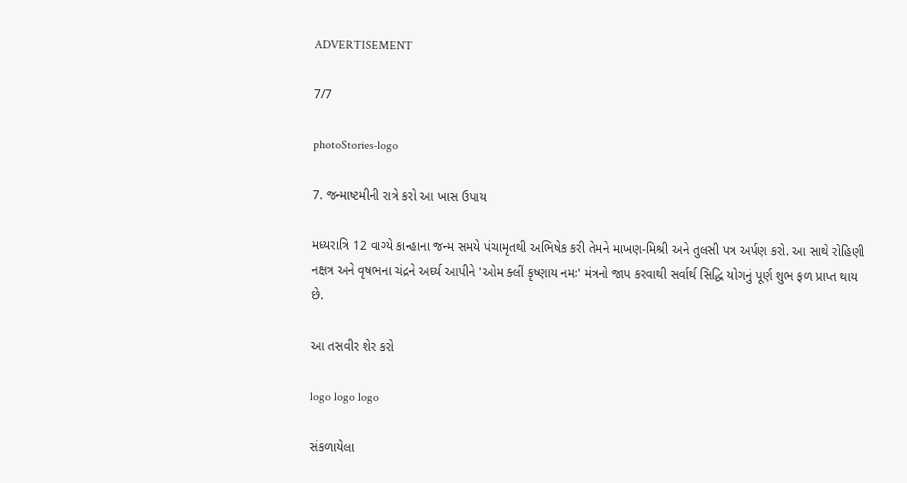ADVERTISEMENT

7/7

photoStories-logo

7. જન્માષ્ટમીની રાત્રે કરો આ ખાસ ઉપાય

મધ્યરાત્રિ 12 વાગ્યે કાન્હાના જન્મ સમયે પંચામૃતથી અભિષેક કરી તેમને માખણ-મિશ્રી અને તુલસી પત્ર અર્પણ કરો. આ સાથે રોહિણી નક્ષત્ર અને વૃષભના ચંદ્રને અર્ઘ્ય આપીને 'ઓમ ક્લીં કૃષ્ણાય નમઃ' મંત્રનો જાપ કરવાથી સર્વાર્થ સિદ્ધિ યોગનું પૂર્ણ શુભ ફળ પ્રાપ્ત થાય છે.

આ તસવીર શેર કરો

logo logo logo

સંકળાયેલા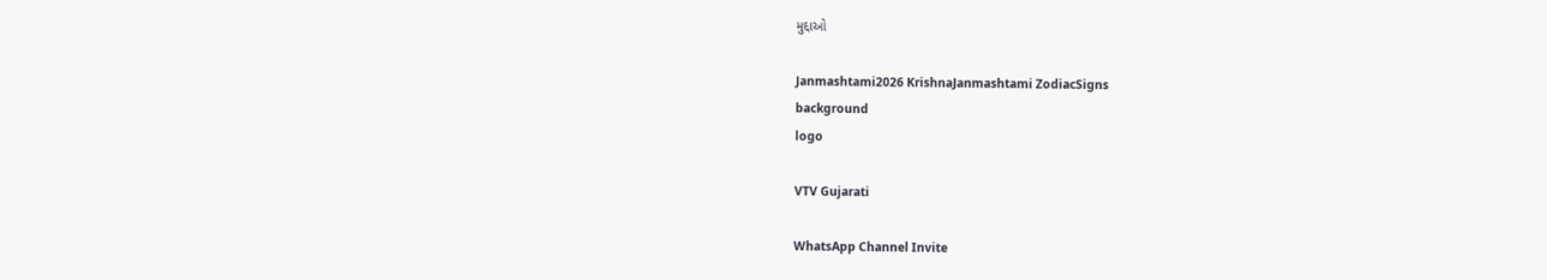મુદ્દાઓ

Janmashtami2026 KrishnaJanmashtami ZodiacSigns
background
logo

VTV Gujarati

WhatsApp Channel Invite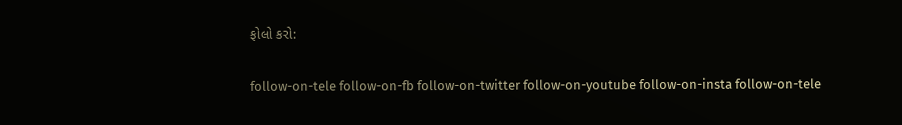ફોલો કરો:

follow-on-tele follow-on-fb follow-on-twitter follow-on-youtube follow-on-insta follow-on-tele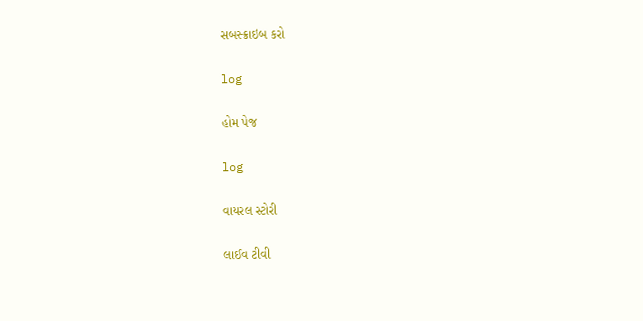સબસ્ક્રાઇબ કરો

log

હોમ પેજ

log

વાયરલ સ્ટોરી

લાઈવ ટીવી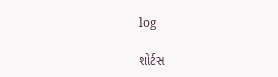log

શોર્ટસ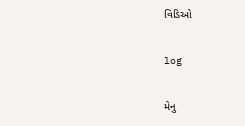વિડિઓ

log

મેનુ